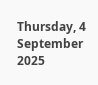Thursday, 4 September 2025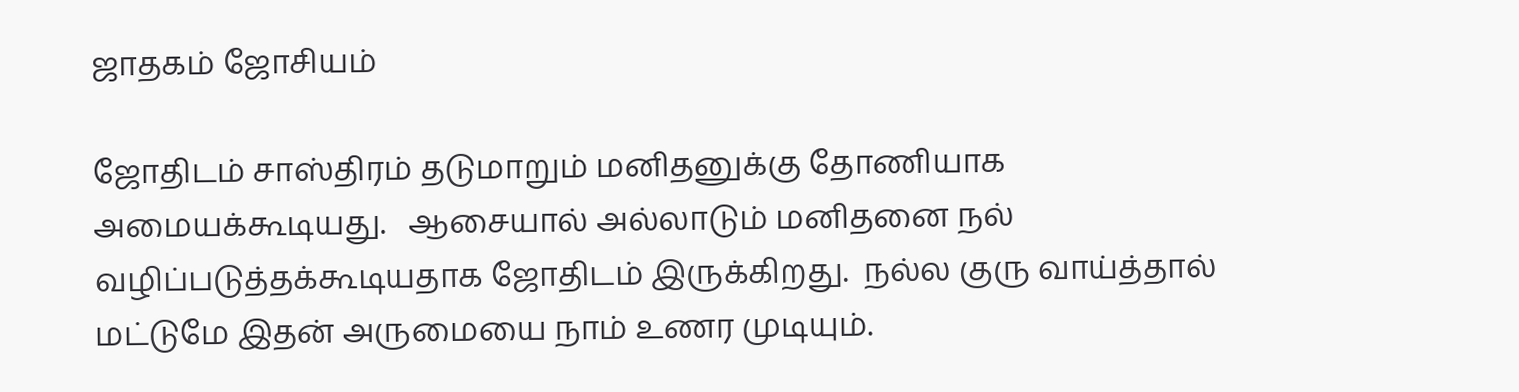ஜாதகம் ஜோசியம்

ஜோதிடம் சாஸ்திரம் தடுமாறும் மனிதனுக்கு தோணியாக அமையக்கூடியது.   ஆசையால் அல்லாடும் மனிதனை நல் வழிப்படுத்தக்கூடியதாக ஜோதிடம் இருக்கிறது.  நல்ல குரு வாய்த்தால் மட்டுமே இதன் அருமையை நாம் உணர முடியும்.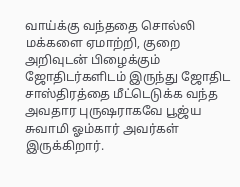வாய்க்கு வந்ததை சொல்லி மக்களை ஏமாற்றி, குறை அறிவுடன் பிழைக்கும் ஜோதிடர்களிடம் இருந்து ஜோதிட சாஸ்திரத்தை மீட்டெடுக்க வந்த அவதார புருஷராகவே பூஜ்ய சுவாமி ஓம்கார் அவர்கள் இருக்கிறார்.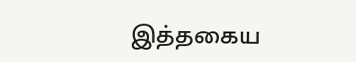இத்தகைய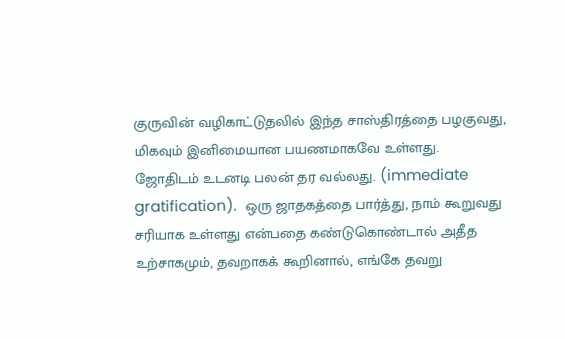குருவின் வழிகாட்டுதலில் இந்த சாஸ்திரத்தை பழகுவது, மிகவும் இனிமையான பயணமாகவே உள்ளது.   ஜோதிடம் உடனடி பலன் தர வல்லது. (immediate gratification).  ஒரு ஜாதகத்தை பார்த்து, நாம் கூறுவது சரியாக உள்ளது என்பதை கண்டுகொண்டால் அதீத உற்சாகமும், தவறாகக் கூறினால், எங்கே தவறு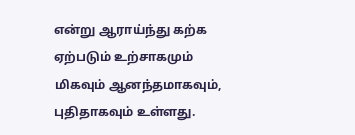என்று ஆராய்ந்து கற்க ஏற்படும் உற்சாகமும் மிகவும் ஆனந்தமாகவும், புதிதாகவும் உள்ளது.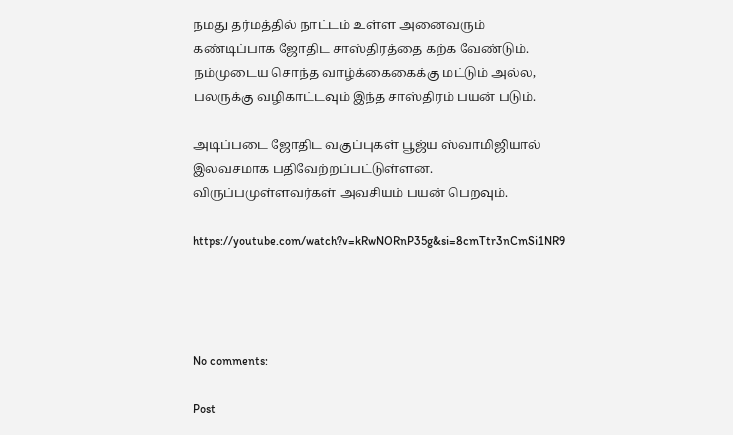நமது தர்மத்தில் நாட்டம் உள்ள அனைவரும் கண்டிப்பாக ஜோதிட சாஸ்திரத்தை கற்க வேண்டும்.  நம்முடைய சொந்த வாழ்க்கைகைக்கு மட்டும் அல்ல, பலருக்கு வழிகாட்டவும் இந்த சாஸ்திரம் பயன் படும்.

அடிப்படை ஜோதிட வகுப்புகள் பூஜ்ய ஸ்வாமிஜியால் இலவசமாக பதிவேற்றப்பட்டுள்ளன.  விருப்பமுள்ளவர்கள் அவசியம் பயன் பெறவும்.

https://youtube.com/watch?v=kRwNORnP35g&si=8cmTtr3nCmSi1NR9




No comments:

Post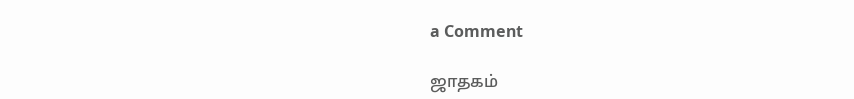a Comment

ஜாதகம்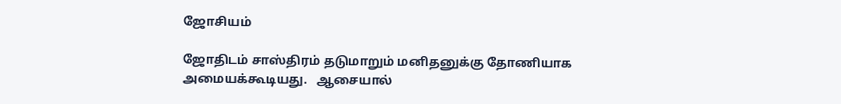ஜோசியம்

ஜோதிடம் சாஸ்திரம் தடுமாறும் மனிதனுக்கு தோணியாக அமையக்கூடியது.   ஆசையால்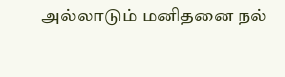அல்லாடும் மனிதனை நல்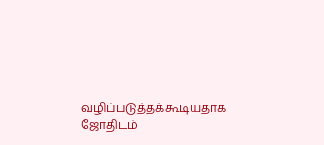வழிப்படுத்தக்கூடியதாக ஜோதிடம்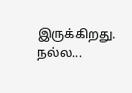இருக்கிறது.  நல்ல...